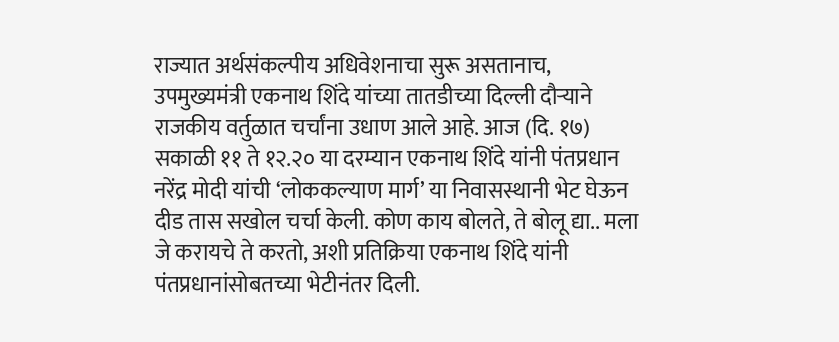राज्यात अर्थसंकल्पीय अधिवेशनाचा सुरू असतानाच, उपमुख्यमंत्री एकनाथ शिंदे यांच्या तातडीच्या दिल्ली दौऱ्याने राजकीय वर्तुळात चर्चांना उधाण आले आहे. आज (दि. १७) सकाळी ११ ते १२.२० या दरम्यान एकनाथ शिंदे यांनी पंतप्रधान नरेंद्र मोदी यांची ‘लोककल्याण मार्ग’ या निवासस्थानी भेट घेऊन दीड तास सखोल चर्चा केली. कोण काय बोलते, ते बोलू द्या.. मला जे करायचे ते करतो, अशी प्रतिक्रिया एकनाथ शिंदे यांनी पंतप्रधानांसोबतच्या भेटीनंतर दिली.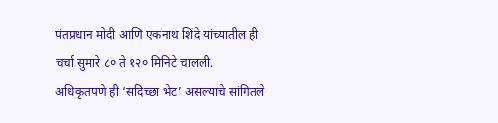पंतप्रधान मोदी आणि एकनाथ शिंदे यांच्यातील ही चर्चा सुमारे ८० ते १२० मिनिटे चालली. अधिकृतपणे ही ‘सदिच्छा भेट’ असल्याचे सांगितले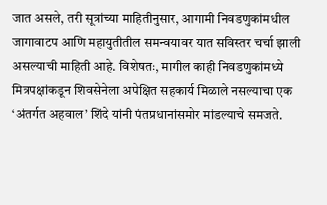जात असले, तरी सूत्रांच्या माहितीनुसार, आगामी निवडणुकांमधील जागावाटप आणि महायुतीतील समन्वयावर यात सविस्तर चर्चा झाली असल्याची माहिती आहे. विशेषतः, मागील काही निवडणुकांमध्ये मित्रपक्षांकडून शिवसेनेला अपेक्षित सहकार्य मिळाले नसल्याचा एक ‘अंतर्गत अहवाल’ शिंदे यांनी पंतप्रधानांसमोर मांडल्याचे समजते.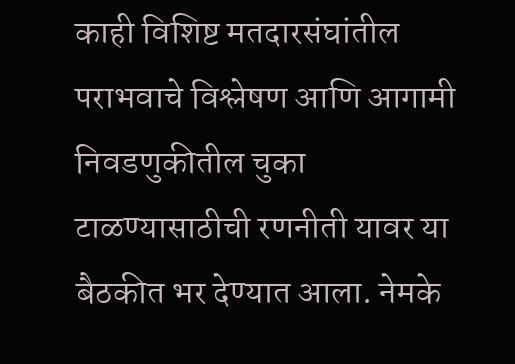काही विशिष्ट मतदारसंघांतील पराभवाचे विश्लेषण आणि आगामी निवडणुकीतील चुका टाळण्यासाठीची रणनीती यावर या बैठकीत भर देण्यात आला. नेमके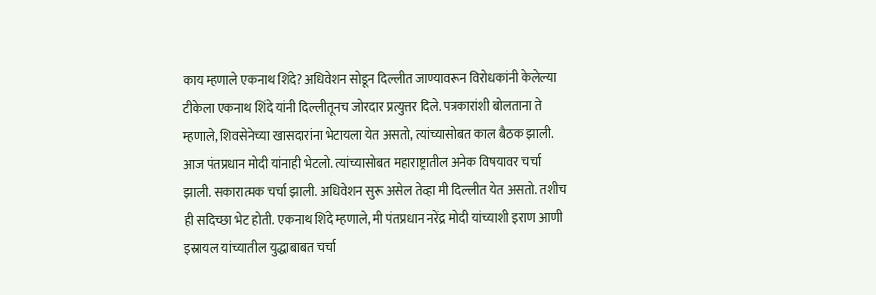काय म्हणाले एकनाथ शिंदे? अधिवेशन सोडून दिल्लीत जाण्यावरून विरोधकांनी केलेल्या टीकेला एकनाथ शिंदे यांनी दिल्लीतूनच जोरदार प्रत्युत्तर दिले. पत्रकारांशी बोलताना ते म्हणाले, शिवसेनेच्या खासदारांना भेटायला येत असतो, त्यांच्यासोबत काल बैठक झाली. आज पंतप्रधान मोदी यांनाही भेटलो. त्यांच्यासोबत महाराष्ट्रातील अनेक विषयावर चर्चा झाली. सकारात्मक चर्चा झाली. अधिवेशन सुरू असेल तेव्हा मी दिल्लीत येत असतो. तशीच ही सदिच्छा भेट होती. एकनाथ शिंदे म्हणाले, मी पंतप्रधान नरेंद्र मोदी यांच्याशी इराण आणी इस्रायल यांच्यातील युद्धाबाबत चर्चा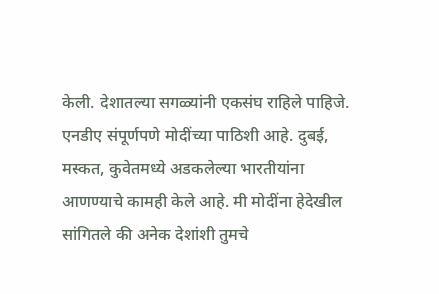केली. देशातल्या सगळ्यांनी एकसंघ राहिले पाहिजे. एनडीए संपूर्णपणे मोदींच्या पाठिशी आहे. दुबई, मस्कत, कुवेतमध्ये अडकलेल्या भारतीयांना आणण्याचे कामही केले आहे. मी मोदींना हेदेखील सांगितले की अनेक देशांशी तुमचे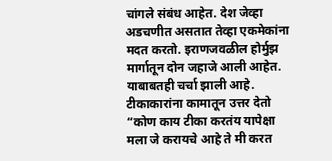चांगले संबंध आहेत. देश जेव्हा अडचणीत असतात तेव्हा एकमेकांना मदत करतो. इराणजवळील होर्मुझ मार्गातून दोन जहाजे आली आहेत. याबाबतही चर्चा झाली आहे. टीकाकारांना कामातून उत्तर देतो “कोण काय टीका करतंय यापेक्षा मला जे करायचे आहे ते मी करत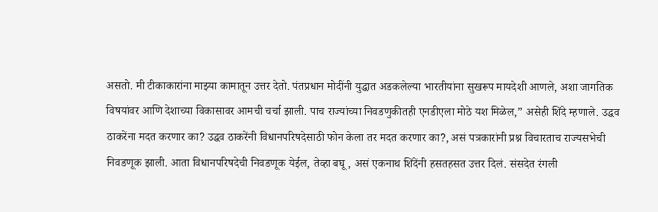असतो. मी टीकाकारांना माझ्या कामातून उत्तर देतो. पंतप्रधान मोदींनी युद्धात अडकलेल्या भारतीयांना सुखरूप मायदेशी आणले, अशा जागतिक विषयांवर आणि देशाच्या विकासावर आमची चर्चा झाली. पाच राज्यांच्या निवडणुकीतही एनडीएला मोठे यश मिळेल,” असेही शिंदे म्हणाले. उद्धव ठाकरेंना मदत करणार का? उद्धव ठाकरेंनी विधानपरिषदेसाठी फोन केला तर मदत करणार का?, असं पत्रकारांनी प्रश्न विचारताच राज्यसभेची निवडणूक झाली. आता विधानपरिषदेची निवडणूक येईल, तेव्हा बघू, असं एकनाथ शिंदेंनी हसतहसत उत्तर दिलं. संसदेत रंगली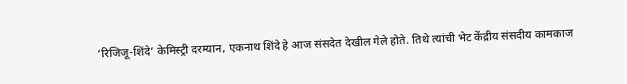‘रिजिजू-शिंदे’ केमिस्ट्री दरम्यान, एकनाथ शिंदे हे आज संसदेत देखील गेले होते. तिथे त्यांची भेट केंद्रीय संसदीय कामकाज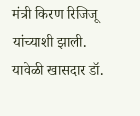मंत्री किरण रिजिजू यांच्याशी झाली. यावेळी खासदार डॉ.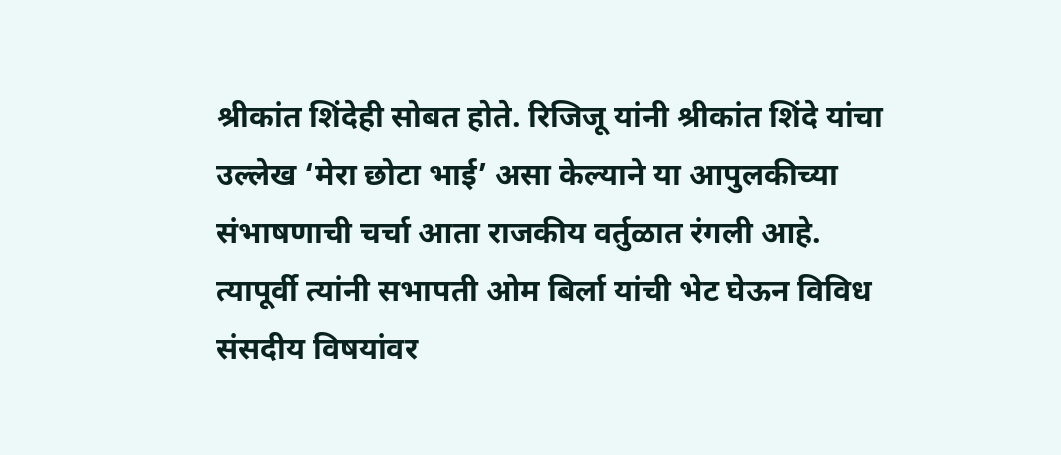श्रीकांत शिंदेही सोबत होते. रिजिजू यांनी श्रीकांत शिंदे यांचा उल्लेख ‘मेरा छोटा भाई’ असा केल्याने या आपुलकीच्या संभाषणाची चर्चा आता राजकीय वर्तुळात रंगली आहे. त्यापूर्वी त्यांनी सभापती ओम बिर्ला यांची भेट घेऊन विविध संसदीय विषयांवर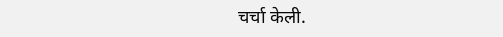चर्चा केली.